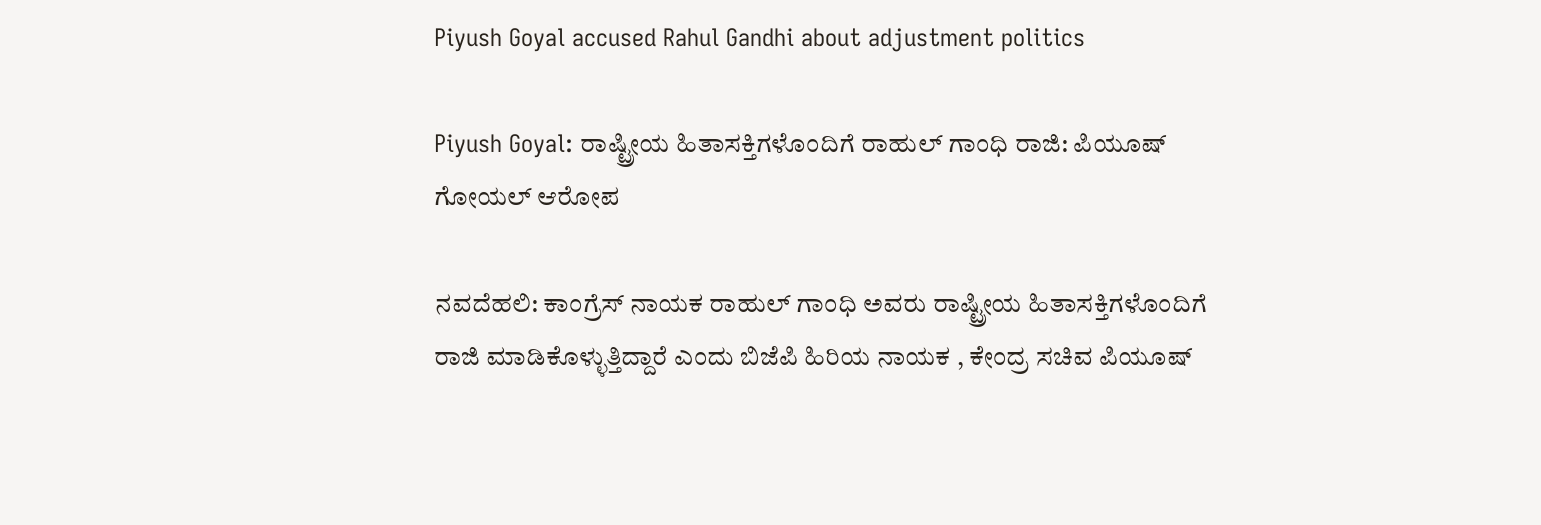Piyush Goyal accused Rahul Gandhi about adjustment politics

Piyush Goyal: ರಾಷ್ಟ್ರೀಯ ಹಿತಾಸಕ್ತಿಗಳೊಂದಿಗೆ ರಾಹುಲ್‌ ಗಾಂಧಿ ರಾಜಿ: ಪಿಯೂಷ್‌ ಗೋಯಲ್‌ ಆರೋಪ

ನವದೆಹಲಿ: ಕಾಂಗ್ರೆಸ್ ನಾಯಕ ರಾಹುಲ್ ಗಾಂಧಿ ಅವರು ರಾಷ್ಟ್ರೀಯ ಹಿತಾಸಕ್ತಿಗಳೊಂದಿಗೆ ರಾಜಿ ಮಾಡಿಕೊಳ್ಳುತ್ತಿದ್ದಾರೆ ಎಂದು ಬಿಜೆಪಿ ಹಿರಿಯ ನಾಯಕ , ಕೇಂದ್ರ ಸಚಿವ ಪಿಯೂಷ್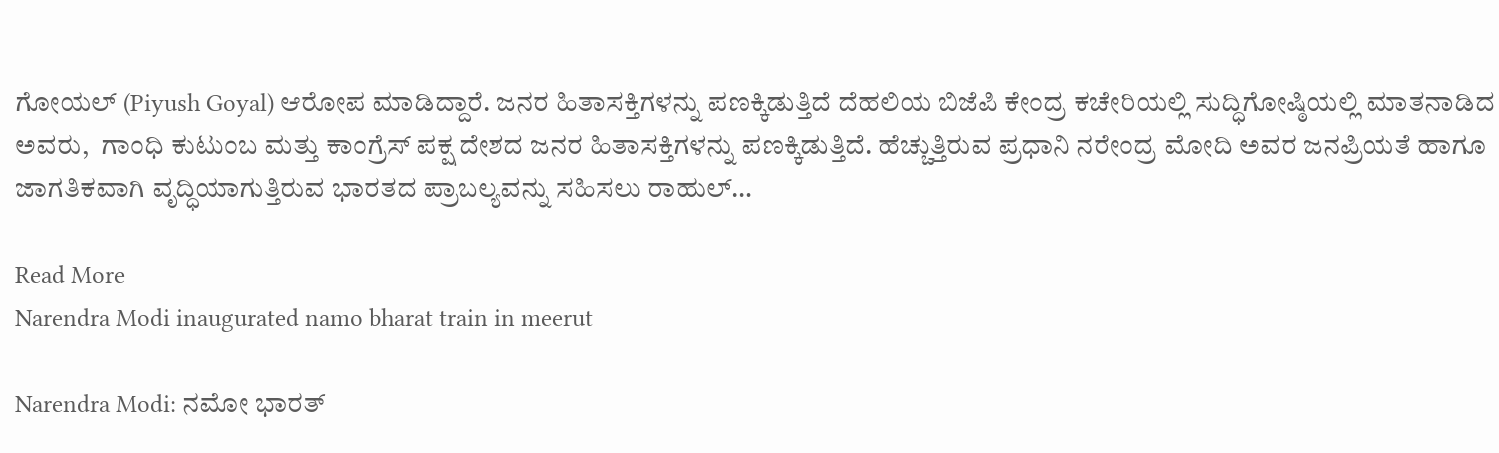ಗೋಯಲ್ (Piyush Goyal) ಆರೋಪ ಮಾಡಿದ್ದಾರೆ. ಜನರ ಹಿತಾಸಕ್ತಿಗಳನ್ನು ಪಣಕ್ಕಿಡುತ್ತಿದೆ ದೆಹಲಿಯ ಬಿಜೆಪಿ ಕೇಂದ್ರ ಕಚೇರಿಯಲ್ಲಿ ಸುದ್ಧಿಗೋಷ್ಠಿಯಲ್ಲಿ ಮಾತನಾಡಿದ ಅವರು,  ಗಾಂಧಿ ಕುಟುಂಬ ಮತ್ತು ಕಾಂಗ್ರೆಸ್ ಪಕ್ಷ ದೇಶದ ಜನರ ಹಿತಾಸಕ್ತಿಗಳನ್ನು ಪಣಕ್ಕಿಡುತ್ತಿದೆ. ಹೆಚ್ಚುತ್ತಿರುವ ಪ್ರಧಾನಿ ನರೇಂದ್ರ ಮೋದಿ ಅವರ ಜನಪ್ರಿಯತೆ ಹಾಗೂ ಜಾಗತಿಕವಾಗಿ ವೃದ್ಧಿಯಾಗುತ್ತಿರುವ ಭಾರತದ ಪ್ರಾಬಲ್ಯವನ್ನು ಸಹಿಸಲು ರಾಹುಲ್…

Read More
Narendra Modi inaugurated namo bharat train in meerut

Narendra Modi: ನಮೋ ಭಾರತ್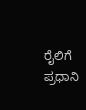ರೈಲಿಗೆ ಪ್ರಧಾನಿ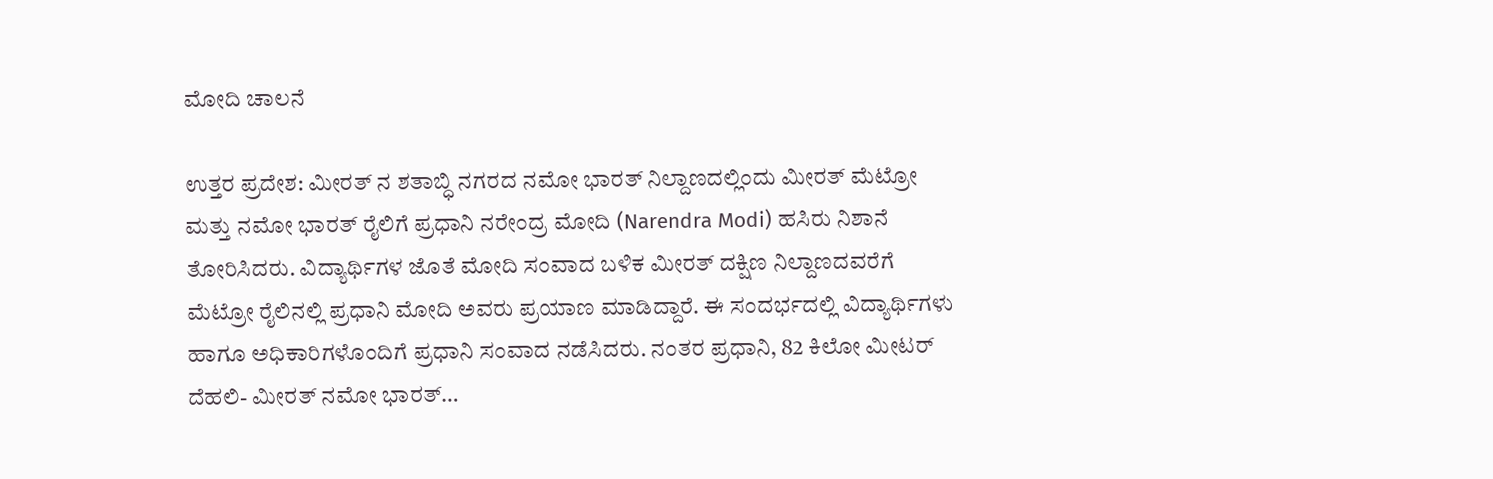ಮೋದಿ ಚಾಲನೆ

ಉತ್ತರ ಪ್ರದೇಶ: ಮೀರತ್‌ ನ ಶತಾಬ್ಧಿ ನಗರದ ನಮೋ ಭಾರತ್ ನಿಲ್ದಾಣದಲ್ಲಿಂದು ಮೀರತ್ ಮೆಟ್ರೋ ಮತ್ತು ನಮೋ ಭಾರತ್ ರೈಲಿಗೆ ಪ್ರಧಾನಿ ನರೇಂದ್ರ ಮೋದಿ (Narendra Modi) ಹಸಿರು ನಿಶಾನೆ ತೋರಿಸಿದರು. ವಿದ್ಯಾರ್ಥಿಗಳ ಜೊತೆ ಮೋದಿ ಸಂವಾದ ಬಳಿಕ ಮೀರತ್ ದಕ್ಷಿಣ ನಿಲ್ದಾಣದವರೆಗೆ ಮೆಟ್ರೋ ರೈಲಿನಲ್ಲಿ ಪ್ರಧಾನಿ ಮೋದಿ ಅವರು ಪ್ರಯಾಣ ಮಾಡಿದ್ದಾರೆ. ಈ ಸಂದರ್ಭದಲ್ಲಿ ವಿದ್ಯಾರ್ಥಿಗಳು ಹಾಗೂ ಅಧಿಕಾರಿಗಳೊಂದಿಗೆ ಪ್ರಧಾನಿ ಸಂವಾದ ನಡೆಸಿದರು. ನಂತರ ಪ್ರಧಾನಿ, 82 ಕಿಲೋ ಮೀಟರ್ ದೆಹಲಿ- ಮೀರತ್ ನಮೋ ಭಾರತ್…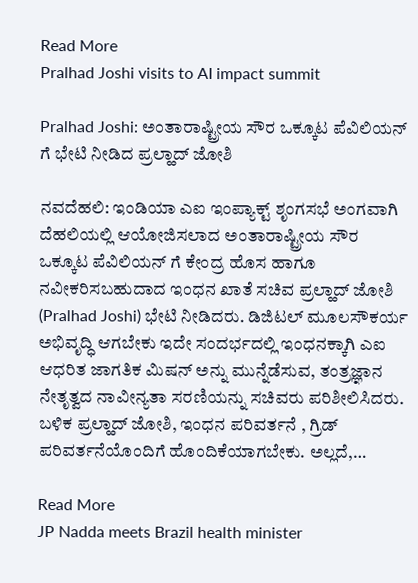Read More
Pralhad Joshi visits to AI impact summit

Pralhad Joshi: ಅಂತಾರಾಷ್ಟ್ರೀಯ ಸೌರ ಒಕ್ಕೂಟ ಪೆವಿಲಿಯನ್ ಗೆ ಭೇಟಿ ನೀಡಿದ ಪ್ರಲ್ಹಾದ್ ಜೋಶಿ

ನವದೆಹಲಿ: ಇಂಡಿಯಾ ಎಐ ಇಂಪ್ಯಾಕ್ಟ್ ಶೃಂಗಸಭೆ ಅಂಗವಾಗಿ ದೆಹಲಿಯಲ್ಲಿ ಆಯೋಜಿಸಲಾದ ಅಂತಾರಾಷ್ಟ್ರೀಯ ಸೌರ ಒಕ್ಕೂಟ ಪೆವಿಲಿಯನ್ ಗೆ ಕೇಂದ್ರ ಹೊಸ ಹಾಗೂ ನವೀಕರಿಸಬಹುದಾದ ಇಂಧನ ಖಾತೆ ಸಚಿವ ಪ್ರಲ್ಹಾದ್ ಜೋಶಿ (Pralhad Joshi) ಭೇಟಿ ನೀಡಿದರು. ಡಿಜಿಟಲ್ ಮೂಲಸೌಕರ್ಯ ಅಭಿವೃದ್ಧಿ ಆಗಬೇಕು ಇದೇ ಸಂದರ್ಭದಲ್ಲಿ ಇಂಧನಕ್ಕಾಗಿ ಎಐ ಆಧರಿತ ಜಾಗತಿಕ ಮಿಷನ್ ಅನ್ನು ಮುನ್ನೆಡೆಸುವ, ತಂತ್ರಜ್ಞಾನ ನೇತೃತ್ವದ ನಾವೀನ್ಯತಾ ಸರಣಿಯನ್ನು ಸಚಿವರು ಪರಿಶೀಲಿಸಿದರು.  ಬಳಿಕ ಪ್ರಲ್ಹಾದ್ ಜೋಶಿ, ಇಂಧನ ಪರಿವರ್ತನೆ , ಗ್ರಿಡ್ ಪರಿವರ್ತನೆಯೊಂದಿಗೆ ಹೊಂದಿಕೆಯಾಗಬೇಕು. ಅಲ್ಲದೆ,…

Read More
JP Nadda meets Brazil health minister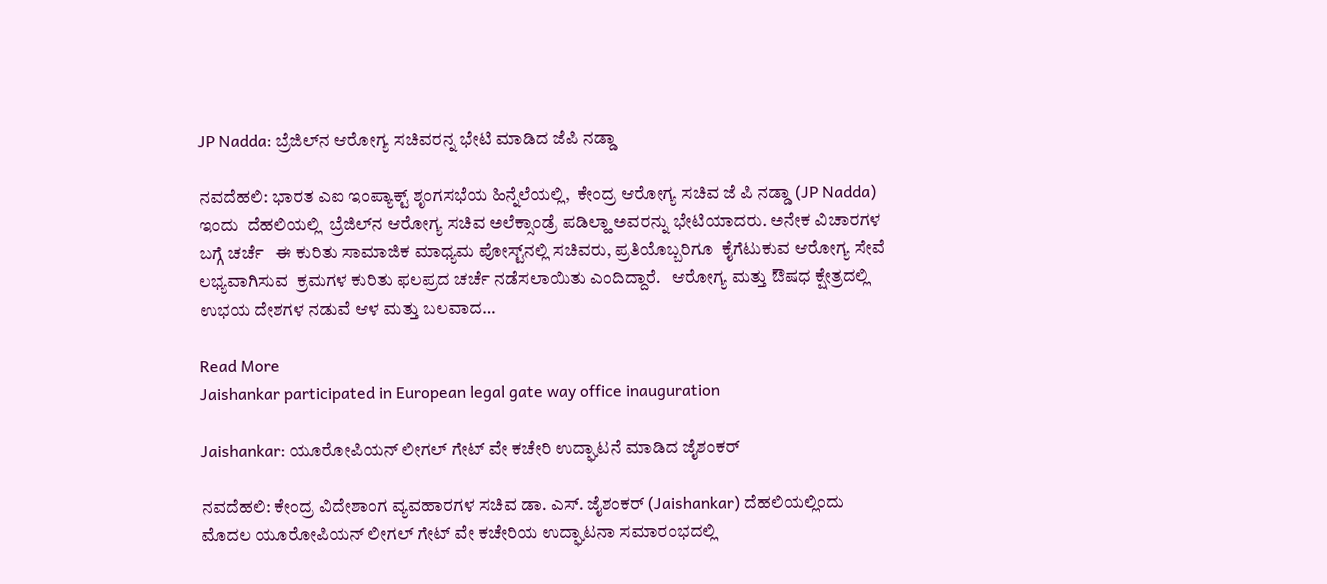JP Nadda: ಬ್ರೆಜಿಲ್‌ನ ಆರೋಗ್ಯ ಸಚಿವರನ್ನ ಭೇಟಿ ಮಾಡಿದ ಜೆಪಿ ನಡ್ಡಾ

ನವದೆಹಲಿ: ಭಾರತ ಎಐ ಇಂಪ್ಯಾಕ್ಟ್ ಶೃಂಗಸಭೆಯ ಹಿನ್ನೆಲೆಯಲ್ಲಿ,  ಕೇಂದ್ರ ಆರೋಗ್ಯ ಸಚಿವ ಜೆ ಪಿ ನಡ್ಡಾ (JP Nadda) ಇಂದು  ದೆಹಲಿಯಲ್ಲಿ  ಬ್ರೆಜಿಲ್‌ನ ಆರೋಗ್ಯ ಸಚಿವ ಅಲೆಕ್ಸಾಂಡ್ರೆ ಪಡಿಲ್ಹಾ ಅವರನ್ನು ಭೇಟಿಯಾದರು. ಅನೇಕ ವಿಚಾರಗಳ ಬಗ್ಗೆ ಚರ್ಚೆ   ಈ ಕುರಿತು ಸಾಮಾಜಿಕ ಮಾಧ್ಯಮ ಪೋಸ್ಟ್‌ನಲ್ಲಿ ಸಚಿವರು, ಪ್ರತಿಯೊಬ್ಬರಿಗೂ  ಕೈಗೆಟುಕುವ ಆರೋಗ್ಯ ಸೇವೆ ಲಭ್ಯವಾಗಿಸುವ  ಕ್ರಮಗಳ ಕುರಿತು ಫಲಪ್ರದ ಚರ್ಚೆ ನಡೆಸಲಾಯಿತು ಎಂದಿದ್ದಾರೆ.   ಆರೋಗ್ಯ ಮತ್ತು ಔಷಧ ಕ್ಷೇತ್ರದಲ್ಲಿ ಉಭಯ ದೇಶಗಳ ನಡುವೆ ಆಳ ಮತ್ತು ಬಲವಾದ…

Read More
Jaishankar participated in European legal gate way office inauguration

Jaishankar: ಯೂರೋಪಿಯನ್ ಲೀಗಲ್ ಗೇಟ್ ವೇ ಕಚೇರಿ ಉದ್ಘಾಟನೆ ಮಾಡಿದ ಜೈಶಂಕರ್

ನವದೆಹಲಿ: ಕೇಂದ್ರ ವಿದೇಶಾಂಗ ವ್ಯವಹಾರಗಳ ಸಚಿವ ಡಾ. ಎಸ್. ಜೈಶಂಕರ್ (Jaishankar) ದೆಹಲಿಯಲ್ಲಿಂದು ಮೊದಲ ಯೂರೋಪಿಯನ್ ಲೀಗಲ್ ಗೇಟ್ ವೇ ಕಚೇರಿಯ ಉದ್ಘಾಟನಾ ಸಮಾರಂಭದಲ್ಲಿ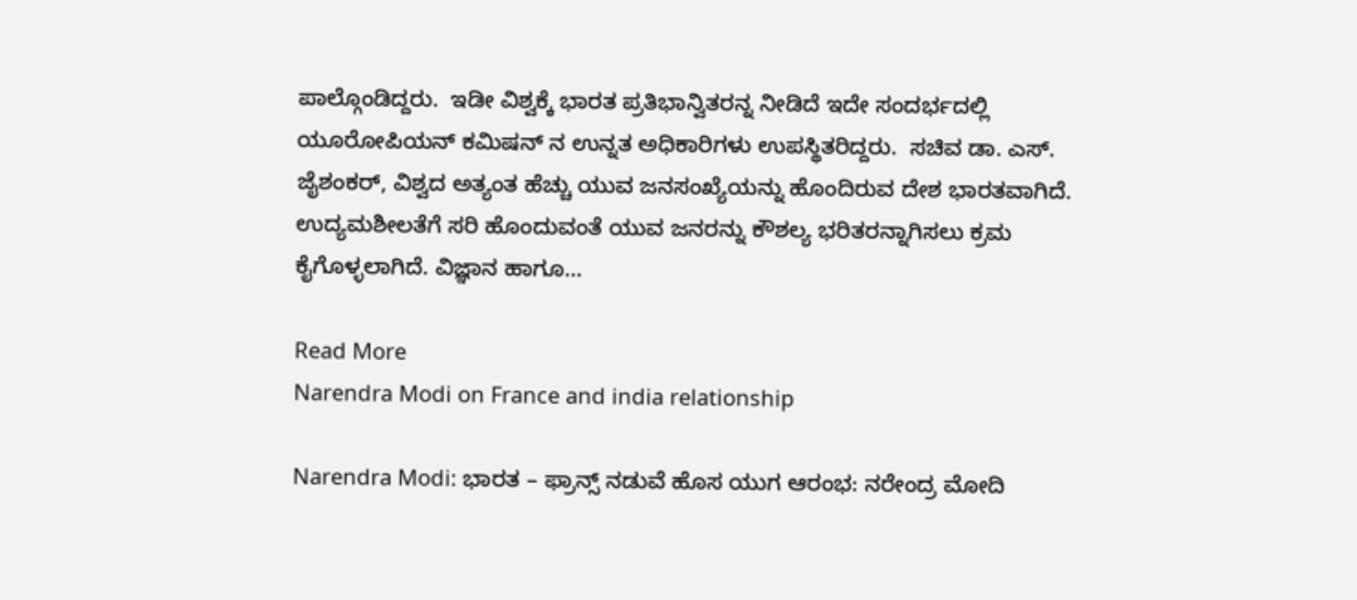ಪಾಲ್ಗೊಂಡಿದ್ದರು.  ಇಡೀ ವಿಶ್ವಕ್ಕೆ ಭಾರತ ಪ್ರತಿಭಾನ್ವಿತರನ್ನ ನೀಡಿದೆ ಇದೇ ಸಂದರ್ಭದಲ್ಲಿ ಯೂರೋಪಿಯನ್ ಕಮಿಷನ್ ನ ಉನ್ನತ ಅಧಿಕಾರಿಗಳು ಉಪಸ್ಥಿತರಿದ್ದರು.  ಸಚಿವ ಡಾ. ಎಸ್. ಜೈಶಂಕರ್, ವಿಶ್ವದ ಅತ್ಯಂತ ಹೆಚ್ಚು ಯುವ ಜನಸಂಖ್ಯೆಯನ್ನು ಹೊಂದಿರುವ ದೇಶ ಭಾರತವಾಗಿದೆ. ಉದ್ಯಮಶೀಲತೆಗೆ ಸರಿ ಹೊಂದುವಂತೆ ಯುವ ಜನರನ್ನು ಕೌಶಲ್ಯ ಭರಿತರನ್ನಾಗಿಸಲು ಕ್ರಮ ಕೈಗೊಳ್ಳಲಾಗಿದೆ. ವಿಜ್ಞಾನ ಹಾಗೂ…

Read More
Narendra Modi on France and india relationship

Narendra Modi: ಭಾರತ – ಫ್ರಾನ್ಸ್‌ ನಡುವೆ ಹೊಸ ಯುಗ ಆರಂಭ: ನರೇಂದ್ರ ಮೋದಿ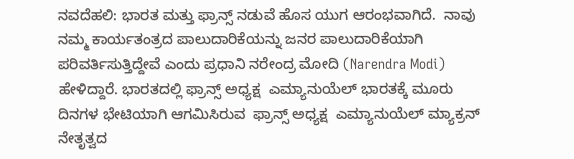ನವದೆಹಲಿ: ಭಾರತ ಮತ್ತು ಫ್ರಾನ್ಸ್‌ ನಡುವೆ ಹೊಸ ಯುಗ ಆರಂಭವಾಗಿದೆ.  ನಾವು ನಮ್ಮ ಕಾರ್ಯತಂತ್ರದ ಪಾಲುದಾರಿಕೆಯನ್ನು ಜನರ ಪಾಲುದಾರಿಕೆಯಾಗಿ ಪರಿವರ್ತಿಸುತ್ತಿದ್ದೇವೆ ಎಂದು ಪ್ರಧಾನಿ ನರೇಂದ್ರ ಮೋದಿ (Narendra Modi) ಹೇಳಿದ್ದಾರೆ. ಭಾರತದಲ್ಲಿ ಫ್ರಾನ್ಸ್ ಅಧ್ಯಕ್ಷ  ಎಮ್ಯಾನುಯೆಲ್ ಭಾರತಕ್ಕೆ ಮೂರು ದಿನಗಳ ಭೇಟಿಯಾಗಿ ಆಗಮಿಸಿರುವ  ಫ್ರಾನ್ಸ್ ಅಧ್ಯಕ್ಷ  ಎಮ್ಯಾನುಯೆಲ್ ಮ್ಯಾಕ್ರನ್ ನೇತೃತ್ವದ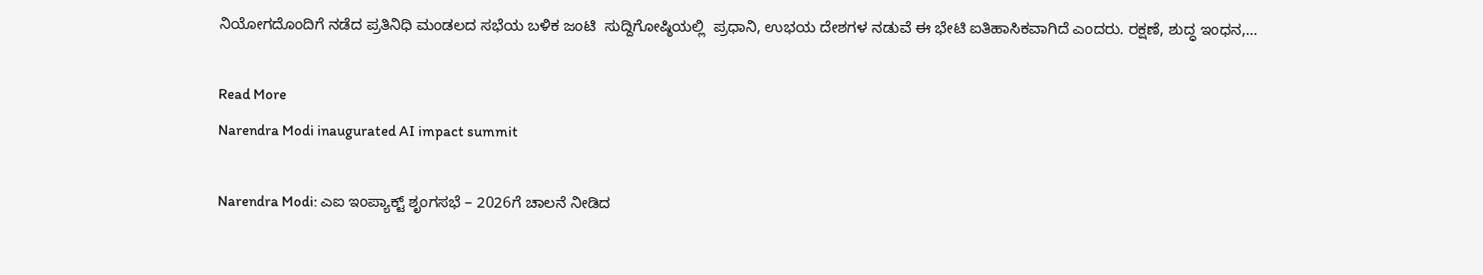ನಿಯೋಗದೊಂದಿಗೆ ನಡೆದ ಪ್ರತಿನಿಧಿ ಮಂಡಲದ ಸಭೆಯ ಬಳಿಕ ಜಂಟಿ  ಸುದ್ದಿಗೋಷ್ಠಿಯಲ್ಲಿ  ಪ್ರಧಾನಿ, ಉಭಯ ದೇಶಗಳ ನಡುವೆ ಈ ಭೇಟಿ ಐತಿಹಾಸಿಕವಾಗಿದೆ ಎಂದರು. ರಕ್ಷಣೆ, ಶುದ್ಧ ಇಂಧನ,…

Read More
Narendra Modi inaugurated AI impact summit

Narendra Modi: ಎಐ ಇಂಪ್ಯಾಕ್ಟ್ ಶೃಂಗಸಭೆ – 2026ಗೆ ಚಾಲನೆ ನೀಡಿದ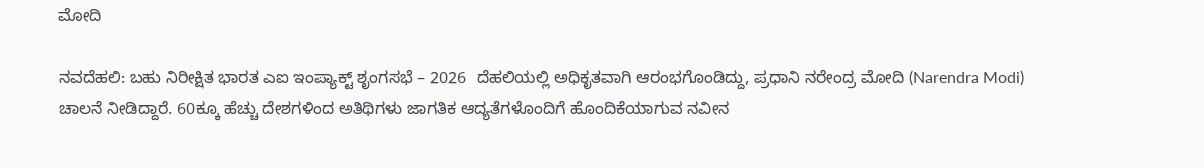ಮೋದಿ

ನವದೆಹಲಿ: ಬಹು ನಿರೀಕ್ಷಿತ ಭಾರತ ಎಐ ಇಂಪ್ಯಾಕ್ಟ್ ಶೃಂಗಸಭೆ – 2026  ದೆಹಲಿಯಲ್ಲಿ ಅಧಿಕೃತವಾಗಿ ಆರಂಭಗೊಂಡಿದ್ದು, ಪ್ರಧಾನಿ ನರೇಂದ್ರ ಮೋದಿ (Narendra Modi) ಚಾಲನೆ ನೀಡಿದ್ದಾರೆ. 60ಕ್ಕೂ ಹೆಚ್ಚು ದೇಶಗಳಿಂದ ಅತಿಥಿಗಳು ಜಾಗತಿಕ ಆದ್ಯತೆಗಳೊಂದಿಗೆ ಹೊಂದಿಕೆಯಾಗುವ ನವೀನ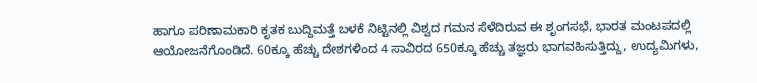ಹಾಗೂ ಪರಿಣಾಮಕಾರಿ ಕೃತಕ ಬುದ್ದಿಮತ್ತೆ ಬಳಕೆ ನಿಟ್ಟಿನಲ್ಲಿ ವಿಶ್ವದ ಗಮನ ಸೆಳೆದಿರುವ ಈ ಶೃಂಗಸಭೆ, ಭಾರತ ಮಂಟಪದಲ್ಲಿ ಆಯೋಜನೆಗೊಂಡಿದೆ. 60ಕ್ಕೂ ಹೆಚ್ಚು ದೇಶಗಳಿಂದ 4 ಸಾವಿರದ 650ಕ್ಕೂ ಹೆಚ್ಚು ತಜ್ಞರು ಭಾಗವಹಿಸುತ್ತಿದ್ದು, ಉದ್ಯಮಿಗಳು,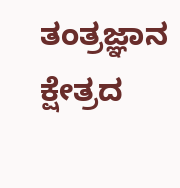ತಂತ್ರಜ್ಞಾನ ಕ್ಷೇತ್ರದ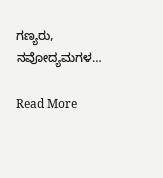ಗಣ್ಯರು, ನವೋದ್ಯಮಗಳ…

Read More